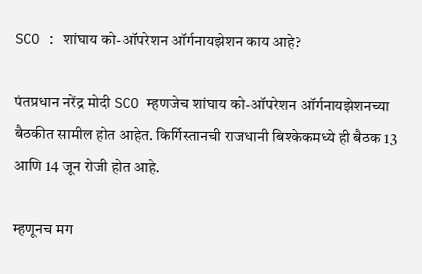SCO : शांघाय को-ऑपरेशन ऑर्गनायझेशन काय आहे?

पंतप्रधान नरेंद्र मोदी SCO म्हणजेच शांघाय को-ऑपरेशन ऑर्गनायझेशनच्या बैठकीत सामील होत आहेत. किर्गिस्तानची राजधानी बिश्केकमध्ये ही बैठक 13 आणि 14 जून रोजी होत आहे.

म्हणूनच मग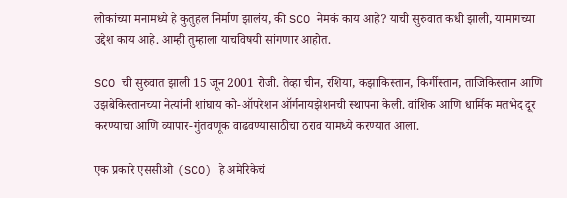लोकांच्या मनामध्ये हे कुतुहल निर्माण झालंय, की SCO नेमकं काय आहे? याची सुरुवात कधी झाली, यामागच्या उद्देश काय आहे. आम्ही तुम्हाला याचविषयी सांगणार आहोत.

SCO ची सुरुवात झाली 15 जून 2001 रोजी. तेव्हा चीन, रशिया, कझाकिस्तान, किर्गीस्तान, ताजिकिस्तान आणि उझबेकिस्तानच्या नेत्यांनी शांघाय को-ऑपरेशन ऑर्गनायझेशनची स्थापना केली. वांशिक आणि धार्मिक मतभेद दूर करण्याचा आणि व्यापार-गुंतवणूक वाढवण्यासाठीचा ठराव यामध्ये करण्यात आला.

एक प्रकारे एससीओ (SCO) हे अमेरिकेचं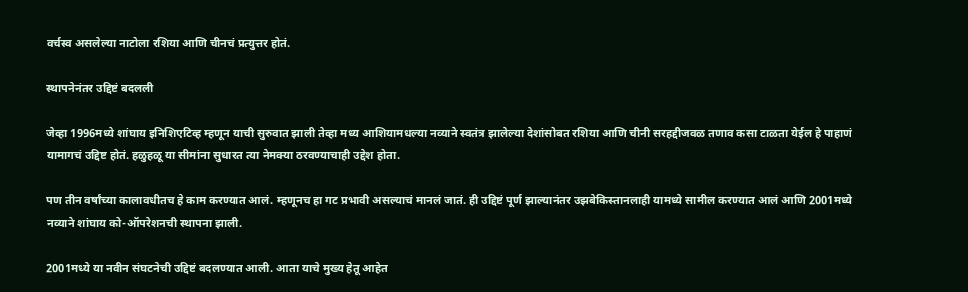वर्चस्व असलेल्या नाटोला रशिया आणि चीनचं प्रत्युत्तर होतं.

स्थापनेनंतर उद्दिष्टं बदलली

जेव्हा 1996मध्ये शांघाय इनिशिएटिव्ह म्हणून याची सुरुवात झाली तेव्हा मध्य आशियामधल्या नव्याने स्वतंत्र झालेल्या देशांसोबत रशिया आणि चीनी सरहद्दीजवळ तणाव कसा टाळता येईल हे पाहाणं यामागचं उद्दिष्ट होतं. हळुहळू या सीमांना सुधारत त्या नेमक्या ठरवण्याचाही उद्देश होता.

पण तीन वर्षांच्या कालावधीतच हे काम करण्यात आलं. म्हणूनच हा गट प्रभावी असल्याचं मानलं जातं. ही उद्दिष्टं पूर्ण झाल्यानंतर उझबेकिस्तानलाही यामध्ये सामील करण्यात आलं आणि 2001मध्ये नव्याने शांघाय को-ऑपरेशनची स्थापना झाली.

2001मध्ये या नवीन संघटनेची उद्दिष्टं बदलण्यात आली. आता याचे मुख्य हेतू आहेत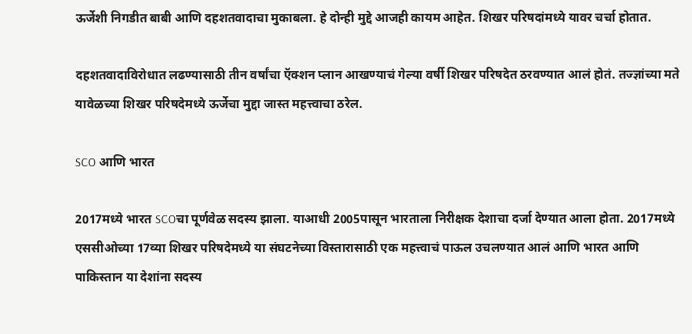ऊर्जेशी निगडीत बाबी आणि दहशतवादाचा मुकाबला. हे दोन्ही मुद्दे आजही कायम आहेत. शिखर परिषदांमध्ये यावर चर्चा होतात.

दहशतवादाविरोधात लढण्यासाठी तीन वर्षांचा ऍक्शन प्लान आखण्याचं गेल्या वर्षी शिखर परिषदेत ठरवण्यात आलं होतं. तज्ज्ञांच्या मते यावेळच्या शिखर परिषदेमध्ये ऊर्जेचा मुद्दा जास्त महत्त्वाचा ठरेल.

SCO आणि भारत

2017मध्ये भारत SCOचा पूर्णवेळ सदस्य झाला. याआधी 2005पासून भारताला निरीक्षक देशाचा दर्जा देण्यात आला होता. 2017मध्ये एससीओच्या 17व्या शिखर परिषदेमध्ये या संघटनेच्या विस्तारासाठी एक महत्त्वाचं पाऊल उचलण्यात आलं आणि भारत आणि पाकिस्तान या देशांना सदस्य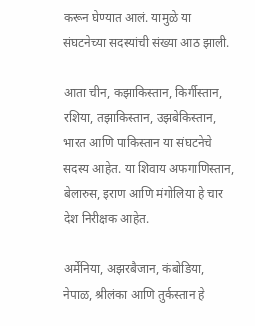करून घेण्यात आलं. यामुळे या संघटनेच्या सदस्यांची संख्या आठ झाली.

आता चीन, कझाकिस्तान, किर्गीस्तान, रशिया, तझाकिस्तान, उझबेकिस्तान, भारत आणि पाकिस्तान या संघटनेचे सदस्य आहेत. या शिवाय अफगाणिस्तान, बेलारुस, इराण आणि मंगोलिया हे चार देश निरीक्षक आहेत.

अर्मेनिया, अझरबैजान, कंबोडिया, नेपाळ, श्रीलंका आणि तुर्कस्तान हे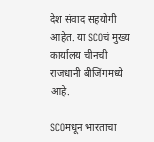देश संवाद सहयोगी आहेत. या SCOचं मुख्य कार्यालय चीनची राजधानी बीजिंगमध्ये आहे.

SCOमधून भारताचा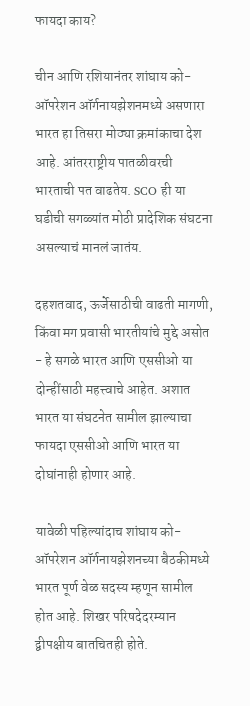फायदा काय?

चीन आणि रशियानंतर शांघाय को-ऑपरेशन ऑर्गनायझेशनमध्ये असणारा भारत हा तिसरा मोठ्या क्रमांकाचा देश आहे. आंतरराष्ट्रीय पातळीवरची भारताची पत वाढतेय. SCO ही या घडीची सगळ्यांत मोठी प्रादेशिक संघटना असल्याचं मानलं जातंय.

दहशतवाद, ऊर्जेसाठीची वाढती मागणी, किंवा मग प्रवासी भारतीयांचे मुद्दे असोत - हे सगळे भारत आणि एससीओ या दोन्हींसाठी महत्त्वाचे आहेत. अशात भारत या संघटनेत सामील झाल्याचा फायदा एससीओ आणि भारत या दोघांनाही होणार आहे.

यावेळी पहिल्यांदाच शांघाय को-ऑपरेशन ऑर्गनायझेशनच्या बैठकीमध्ये भारत पूर्ण वेळ सदस्य म्हणून सामील होत आहे. शिखर परिषदेदरम्यान द्वीपक्षीय बातचितही होते.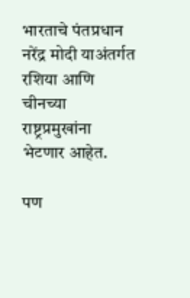भारताचे पंतप्रधान नरेंद्र मोदी याअंतर्गत रशिया आणि चीनच्या राष्ट्रप्रमुखांना भेटणार आहेत.

पण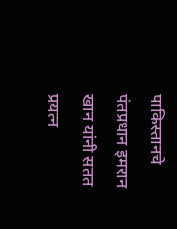पाकिस्तानचे पंतप्रधान इमरान खान यांनी सतत प्रयत्न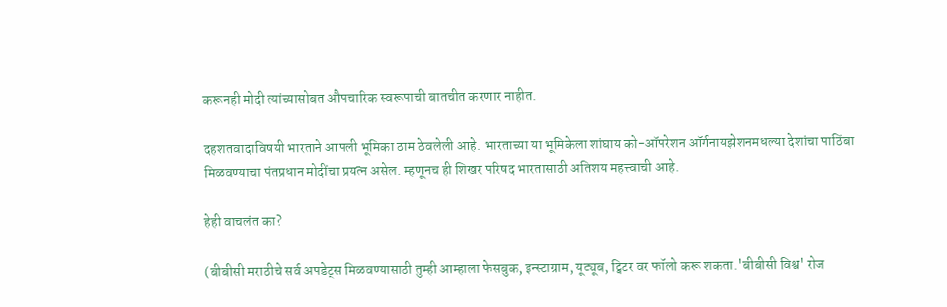करूनही मोदी त्यांच्यासोबत औपचारिक स्वरूपाची बातचीत करणार नाहीत.

दहशतवादाविषयी भारताने आपली भूमिका ठाम ठेवलेली आहे. भारताच्या या भूमिकेला शांघाय को-ऑपरेशन ऑर्गनायझेशनमधल्या देशांचा पाठिंबा मिळवण्याचा पंतप्रधान मोदींचा प्रयत्न असेल. म्हणूनच ही शिखर परिषद भारतासाठी अतिशय महत्त्वाची आहे.

हेही वाचलंत का?

(बीबीसी मराठीचे सर्व अपडेट्स मिळवण्यासाठी तुम्ही आम्हाला फेसबुक, इन्स्टाग्राम, यूट्यूब, ट्विटर वर फॉलो करू शकता.'बीबीसी विश्व' रोज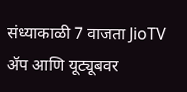संध्याकाळी 7 वाजता JioTV ॲप आणि यूट्यूबवर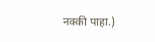नक्की पाहा.)